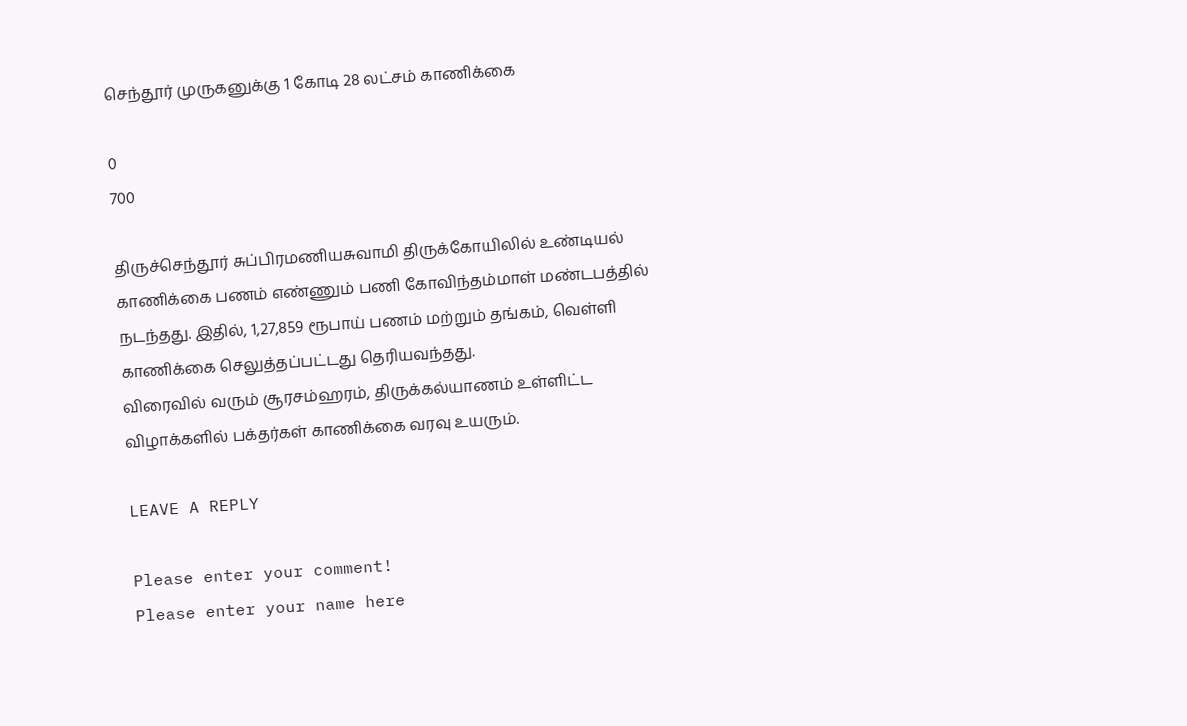செந்தூர் முருகனுக்கு 1 கோடி 28 லட்சம் காணிக்கை

0
700

திருச்செந்தூர் சுப்பிரமணியசுவாமி திருக்கோயிலில் உண்டியல் காணிக்கை பணம் எண்ணும் பணி கோவிந்தம்மாள் மண்டபத்தில் நடந்தது. இதில், 1,27,859 ரூபாய் பணம் மற்றும் தங்கம், வெள்ளி காணிக்கை செலுத்தப்பட்டது தெரியவந்தது.
விரைவில் வரும் சூரசம்ஹரம், திருக்கல்யாணம் உள்ளிட்ட விழாக்களில் பக்தர்கள் காணிக்கை வரவு உயரும்.

LEAVE A REPLY

Please enter your comment!
Please enter your name here